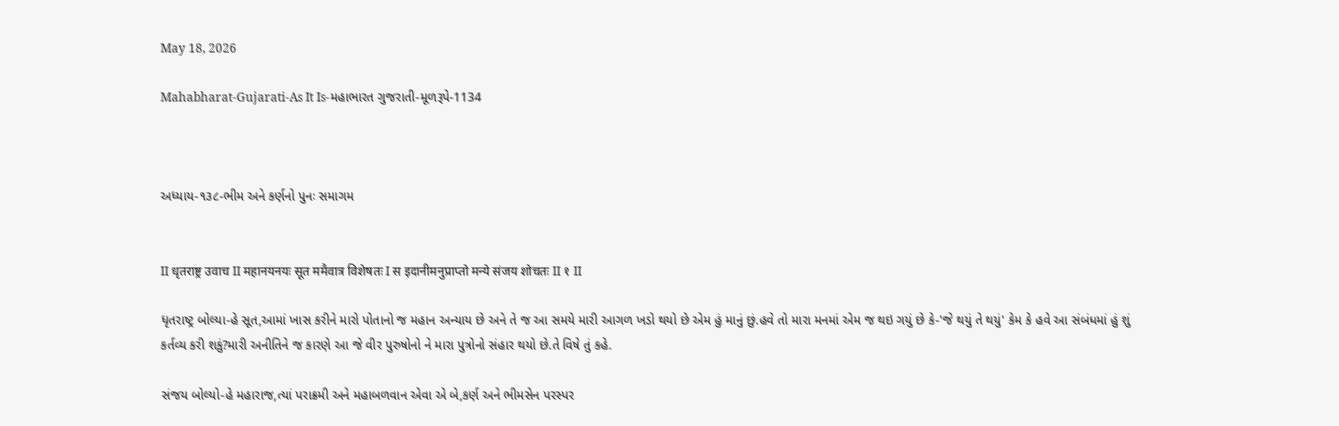May 18, 2026

Mahabharat-Gujarati-As It Is-મહાભારત ગુજરાતી-મૂળરૂપે-1134



અધ્યાય-૧૩૮-ભીમ અને કર્ણનો પુનઃ સમાગમ


II धृतराष्ट्र उवाच II महानयनयः सूत ममैवात्र विशेषतः I स इदानीमनुप्राप्तो मन्ये संजय शोचतः II १ II

ધૃતરાષ્ટ્ર બોલ્યા-હે સૂત,આમાં ખાસ કરીને મારો પોતાનો જ મહાન અન્યાય છે અને તે જ આ સમયે મારી આગળ ખડો થયો છે એમ હું માનું છું.હવે તો મારા મનમાં એમ જ થઇ ગયું છે કે-'જે થયું તે થયું' કેમ કે હવે આ સંબંધમાં હું શું કર્તવ્ય કરી શકું?મારી અનીતિને જ કારણે આ જે વીર પુરુષોનો ને મારા પુત્રોનો સંહાર થયો છે.તે વિષે તું કહે.

સંજય બોલ્યો-હે મહારાજ,ત્યાં પરાક્રમી અને મહાબળવાન એવા એ બે,કર્ણ અને ભીમસેન પરસ્પર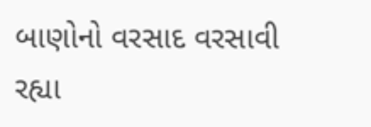બાણોનો વરસાદ વરસાવી રહ્યા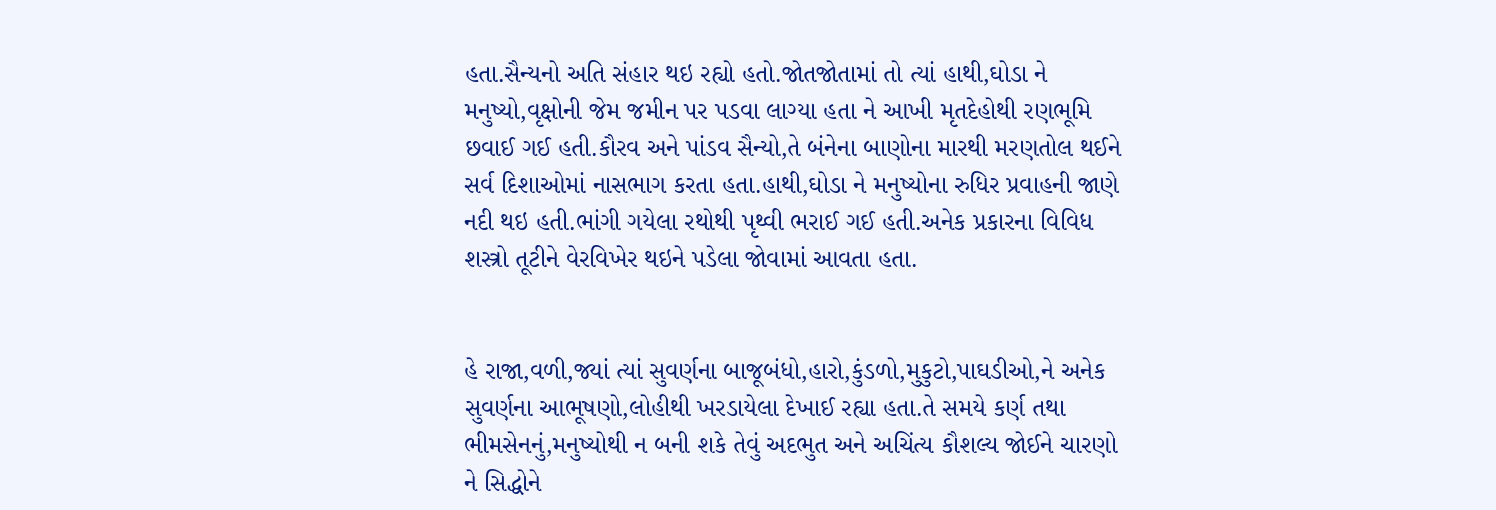હતા.સૈન્યનો અતિ સંહાર થઇ રહ્યો હતો.જોતજોતામાં તો ત્યાં હાથી,ઘોડા ને મનુષ્યો,વૃક્ષોની જેમ જમીન પર પડવા લાગ્યા હતા ને આખી મૃતદેહોથી રણભૂમિ છવાઈ ગઈ હતી.કૌરવ અને પાંડવ સૈન્યો,તે બંનેના બાણોના મારથી મરણતોલ થઈને સર્વ દિશાઓમાં નાસભાગ કરતા હતા.હાથી,ઘોડા ને મનુષ્યોના રુધિર પ્રવાહની જાણે નદી થઇ હતી.ભાંગી ગયેલા રથોથી પૃથ્વી ભરાઈ ગઈ હતી.અનેક પ્રકારના વિવિધ શસ્ત્રો તૂટીને વેરવિખેર થઇને પડેલા જોવામાં આવતા હતા.


હે રાજા,વળી,જ્યાં ત્યાં સુવર્ણના બાજૂબંધો,હારો,કુંડળો,મુકુટો,પાઘડીઓ,ને અનેક સુવર્ણના આભૂષણો,લોહીથી ખરડાયેલા દેખાઈ રહ્યા હતા.તે સમયે કર્ણ તથા ભીમસેનનું,મનુષ્યોથી ન બની શકે તેવું અદભુત અને અચિંત્ય કૌશલ્ય જોઈને ચારણો ને સિદ્ધોને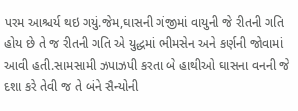પરમ આશ્ચર્ય થઇ ગયું.જેમ,ઘાસની ગંજીમાં વાયુની જે રીતની ગતિ હોય છે તે જ રીતની ગતિ એ યુદ્ધમાં ભીમસેન અને કર્ણની જોવામાં આવી હતી.સામસામી ઝપાઝપી કરતા બે હાથીઓ ઘાસના વનની જે દશા કરે તેવી જ તે બંને સૈન્યોની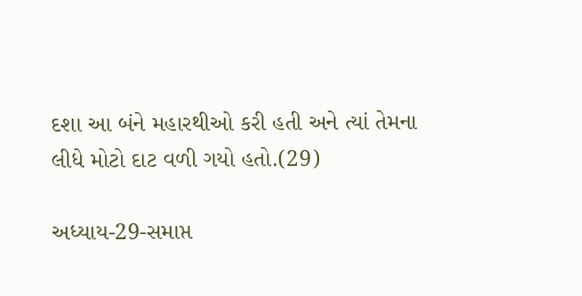દશા આ બંને મહારથીઓ કરી હતી અને ત્યાં તેમના લીધે મોટો દાટ વળી ગયો હતો.(29)

અધ્યાય-29-સમાપ્ત